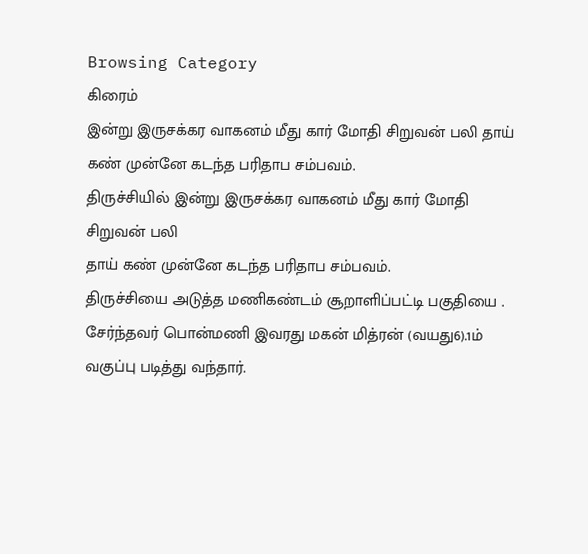Browsing Category
கிரைம்
இன்று இருசக்கர வாகனம் மீது கார் மோதி சிறுவன் பலி தாய் கண் முன்னே கடந்த பரிதாப சம்பவம்.
திருச்சியில் இன்று இருசக்கர வாகனம் மீது கார் மோதி சிறுவன் பலி
தாய் கண் முன்னே கடந்த பரிதாப சம்பவம்.
திருச்சியை அடுத்த மணிகண்டம் சூறாளிப்பட்டி பகுதியை . சேர்ந்தவர் பொன்மணி இவரது மகன் மித்ரன் (வயது6).1ம் வகுப்பு படித்து வந்தார்.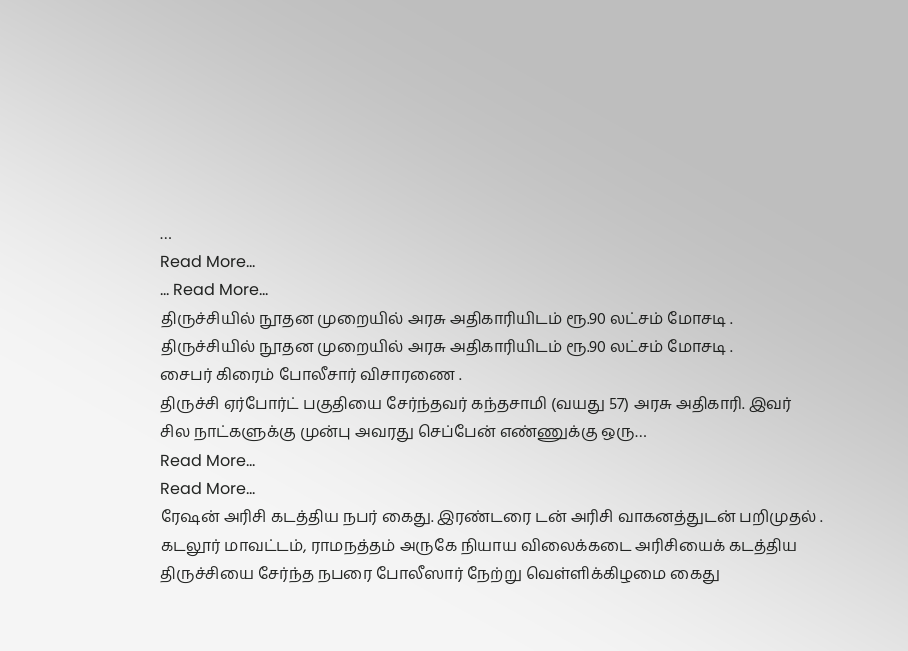…
Read More...
… Read More...
திருச்சியில் நூதன முறையில் அரசு அதிகாரியிடம் ரூ.90 லட்சம் மோசடி .
திருச்சியில் நூதன முறையில் அரசு அதிகாரியிடம் ரூ.90 லட்சம் மோசடி .
சைபர் கிரைம் போலீசார் விசாரணை .
திருச்சி ஏர்போர்ட் பகுதியை சேர்ந்தவர் கந்தசாமி (வயது 57) அரசு அதிகாரி. இவர்
சில நாட்களுக்கு முன்பு அவரது செப்பேன் எண்ணுக்கு ஒரு…
Read More...
Read More...
ரேஷன் அரிசி கடத்திய நபர் கைது. இரண்டரை டன் அரிசி வாகனத்துடன் பறிமுதல் .
கடலூர் மாவட்டம், ராமநத்தம் அருகே நியாய விலைக்கடை அரிசியைக் கடத்திய திருச்சியை சேர்ந்த நபரை போலீஸார் நேற்று வெள்ளிக்கிழமை கைது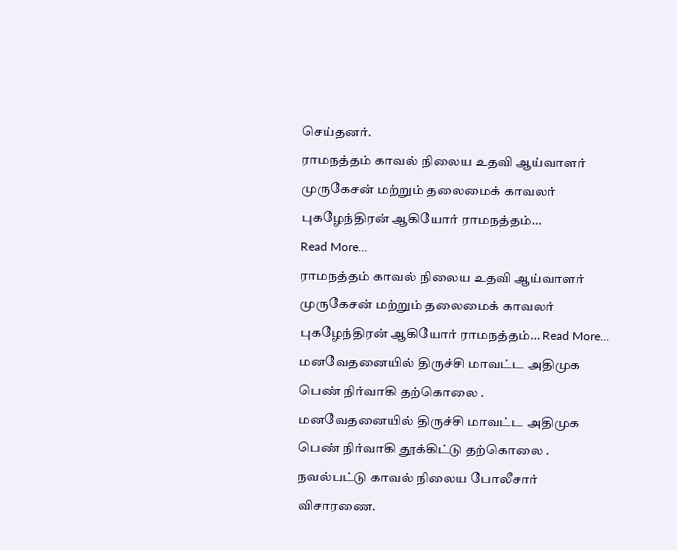செய்தனர்.
ராமநத்தம் காவல் நிலைய உதவி ஆய்வாளர் முருகேசன் மற்றும் தலைமைக் காவலர் புகழேந்திரன் ஆகியோர் ராமநத்தம்…
Read More...
ராமநத்தம் காவல் நிலைய உதவி ஆய்வாளர் முருகேசன் மற்றும் தலைமைக் காவலர் புகழேந்திரன் ஆகியோர் ராமநத்தம்… Read More...
மனவேதனையில் திருச்சி மாவட்ட அதிமுக பெண் நிர்வாகி தற்கொலை .
மனவேதனையில் திருச்சி மாவட்ட அதிமுக பெண் நிர்வாகி தூக்கிட்டு தற்கொலை .
நவல்பட்டு காவல் நிலைய போலீசார் விசாரணை.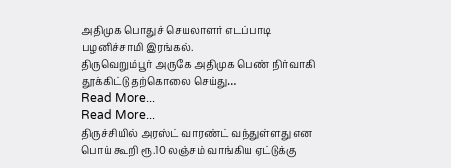அதிமுக பொதுச் செயலாளர் எடப்பாடி பழனிச்சாமி இரங்கல்.
திருவெறும்பூர் அருகே அதிமுக பெண் நிர்வாகி தூக்கிட்டு தற்கொலை செய்து…
Read More...
Read More...
திருச்சியில் அரஸ்ட் வாரண்ட் வந்துள்ளது என பொய் கூறி ரூ.10 லஞ்சம் வாங்கிய ஏட்டுக்கு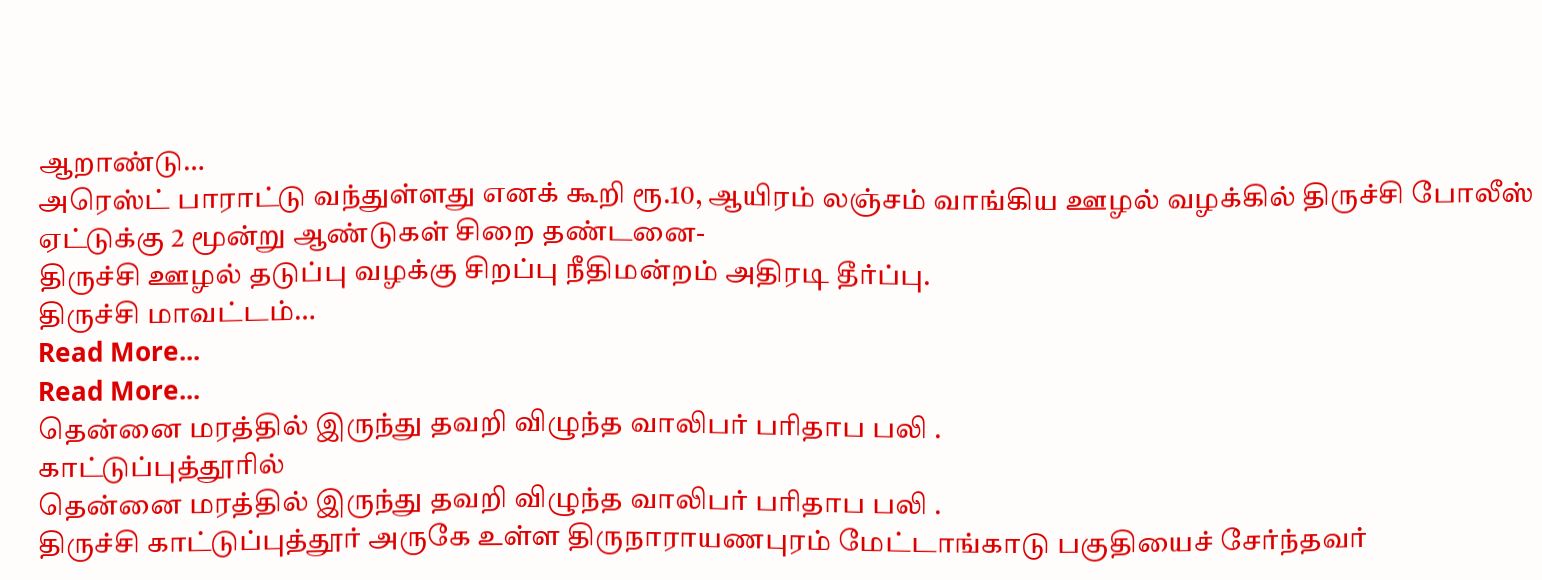ஆறாண்டு…
அரெஸ்ட் பாராட்டு வந்துள்ளது எனக் கூறி ரூ.10, ஆயிரம் லஞ்சம் வாங்கிய ஊழல் வழக்கில் திருச்சி போலீஸ் ஏட்டுக்கு 2 மூன்று ஆண்டுகள் சிறை தண்டனை-
திருச்சி ஊழல் தடுப்பு வழக்கு சிறப்பு நீதிமன்றம் அதிரடி தீர்ப்பு.
திருச்சி மாவட்டம்…
Read More...
Read More...
தென்னை மரத்தில் இருந்து தவறி விழுந்த வாலிபர் பரிதாப பலி .
காட்டுப்புத்தூரில்
தென்னை மரத்தில் இருந்து தவறி விழுந்த வாலிபர் பரிதாப பலி .
திருச்சி காட்டுப்புத்தூர் அருகே உள்ள திருநாராயணபுரம் மேட்டாங்காடு பகுதியைச் சேர்ந்தவர்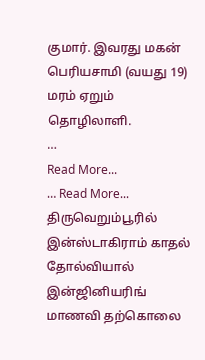குமார். இவரது மகன் பெரியசாமி (வயது 19) மரம் ஏறும் தொழிலாளி.
…
Read More...
… Read More...
திருவெறும்பூரில் இன்ஸ்டாகிராம் காதல் தோல்வியால் இன்ஜினியரிங் மாணவி தற்கொலை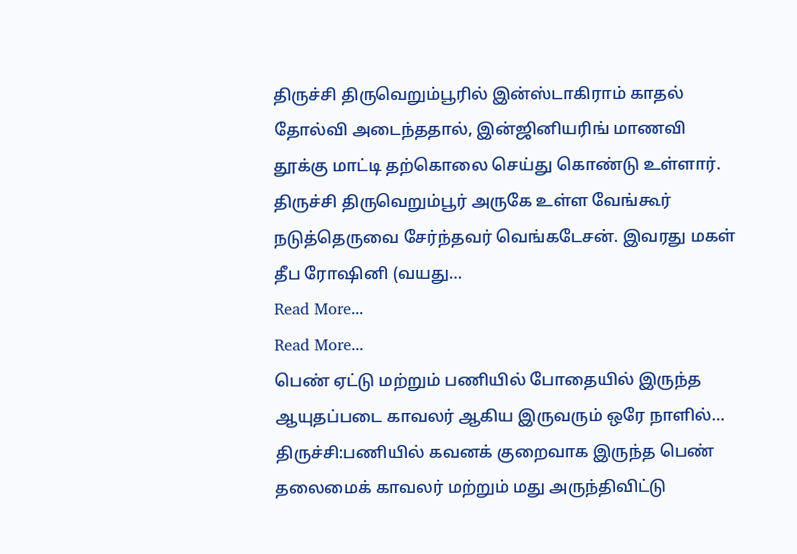திருச்சி திருவெறும்பூரில் இன்ஸ்டாகிராம் காதல் தோல்வி அடைந்ததால், இன்ஜினியரிங் மாணவி தூக்கு மாட்டி தற்கொலை செய்து கொண்டு உள்ளார்.
திருச்சி திருவெறும்பூர் அருகே உள்ள வேங்கூர் நடுத்தெருவை சேர்ந்தவர் வெங்கடேசன். இவரது மகள் தீப ரோஷினி (வயது…
Read More...
Read More...
பெண் ஏட்டு மற்றும் பணியில் போதையில் இருந்த ஆயுதப்படை காவலர் ஆகிய இருவரும் ஒரே நாளில்…
திருச்சி:பணியில் கவனக் குறைவாக இருந்த பெண் தலைமைக் காவலர் மற்றும் மது அருந்திவிட்டு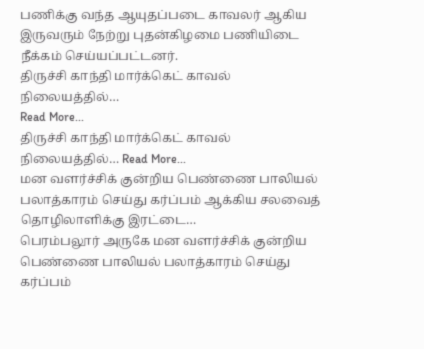பணிக்கு வந்த ஆயுதப்படை காவலர் ஆகிய இருவரும் நேற்று புதன்கிழமை பணியிடை நீக்கம் செய்யப்பட்டனர்.
திருச்சி காந்தி மார்க்கெட் காவல் நிலையத்தில்…
Read More...
திருச்சி காந்தி மார்க்கெட் காவல் நிலையத்தில்… Read More...
மன வளர்ச்சிக் குன்றிய பெண்ணை பாலியல் பலாத்காரம் செய்து கர்ப்பம் ஆக்கிய சலவைத் தொழிலாளிக்கு இரட்டை…
பெரம்பலூர் அருகே மன வளர்ச்சிக் குன்றிய பெண்ணை பாலியல் பலாத்காரம் செய்து கர்ப்பம்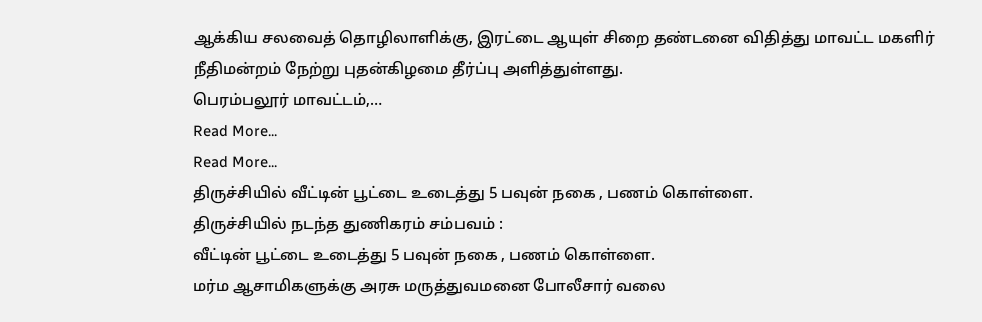ஆக்கிய சலவைத் தொழிலாளிக்கு, இரட்டை ஆயுள் சிறை தண்டனை விதித்து மாவட்ட மகளிர் நீதிமன்றம் நேற்று புதன்கிழமை தீர்ப்பு அளித்துள்ளது.
பெரம்பலூர் மாவட்டம்,…
Read More...
Read More...
திருச்சியில் வீட்டின் பூட்டை உடைத்து 5 பவுன் நகை , பணம் கொள்ளை.
திருச்சியில் நடந்த துணிகரம் சம்பவம் :
வீட்டின் பூட்டை உடைத்து 5 பவுன் நகை , பணம் கொள்ளை.
மர்ம ஆசாமிகளுக்கு அரசு மருத்துவமனை போலீசார் வலை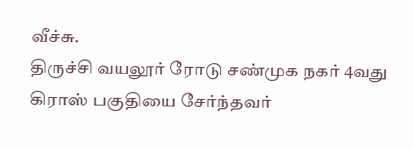வீச்சு.
திருச்சி வயலூர் ரோடு சண்முக நகர் 4வது கிராஸ் பகுதியை சேர்ந்தவர்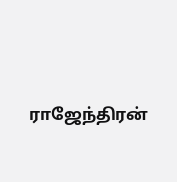ராஜேந்திரன்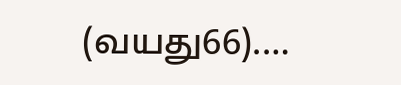(வயது66).…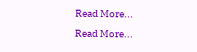Read More...
Read More...